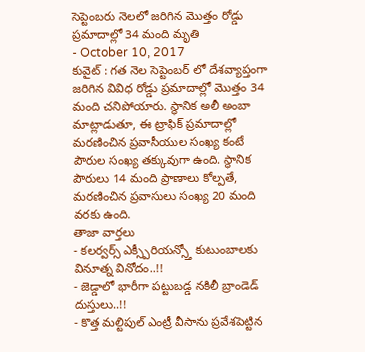సెప్టెంబరు నెలలో జరిగిన మొత్తం రోడ్డు ప్రమాదాల్లో 34 మంది మృతి
- October 10, 2017
కువైట్ : గత నెల సెప్టెంబర్ లో దేశవ్యాప్తంగా జరిగిన వివిధ రోడ్డు ప్రమాదాల్లో మొత్తం 34 మంది చనిపోయారు. స్థానిక అలీ అంబా మాట్లాడుతూ, ఈ ట్రాఫిక్ ప్రమాదాల్లో మరణించిన ప్రవాసీయుల సంఖ్య కంటే పౌరుల సంఖ్య తక్కువుగా ఉంది. స్థానిక పౌరులు 14 మంది ప్రాణాలు కోల్పతే, మరణించిన ప్రవాసులు సంఖ్య 20 మంది వరకు ఉంది.
తాజా వార్తలు
- కలర్వర్స్ ఎక్స్పీరియన్స్తో కుటుంబాలకు వినూత్న వినోదం..!!
- జెడ్డాలో భారీగా పట్టుబడ్డ నకిలీ బ్రాండెడ్ దుస్తులు..!!
- కొత్త మల్టిపుల్ ఎంట్రీ వీసాను ప్రవేశపెట్టిన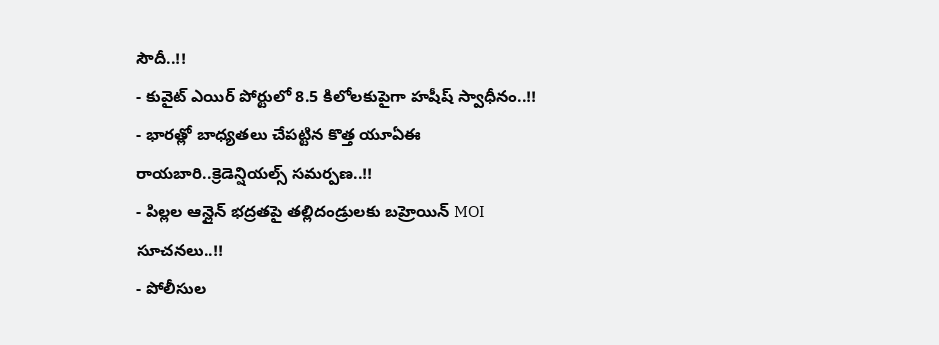సౌదీ..!!
- కువైట్ ఎయిర్ పోర్టులో 8.5 కిలోలకుపైగా హషీష్ స్వాధీనం..!!
- భారత్లో బాధ్యతలు చేపట్టిన కొత్త యూఏఈ రాయబారి..క్రెడెన్షియల్స్ సమర్పణ..!!
- పిల్లల ఆన్లైన్ భద్రతపై తల్లిదండ్రులకు బహ్రెయిన్ MOI సూచనలు..!!
- పోలీసుల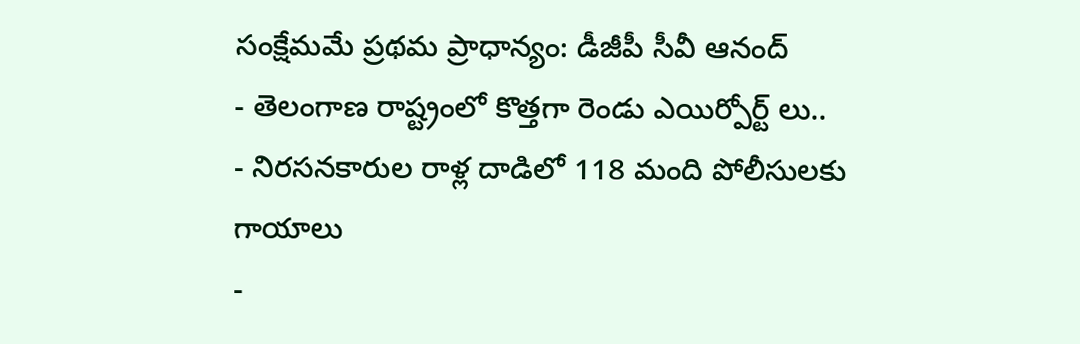సంక్షేమమే ప్రథమ ప్రాధాన్యం: డీజీపీ సీవీ ఆనంద్
- తెలంగాణ రాష్ట్రంలో కొత్తగా రెండు ఎయిర్పోర్ట్ లు..
- నిరసనకారుల రాళ్ల దాడిలో 118 మంది పోలీసులకు గాయాలు
-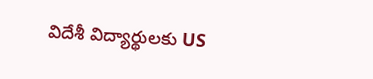విదేశీ విద్యార్థులకు US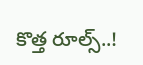కొత్త రూల్స్..!